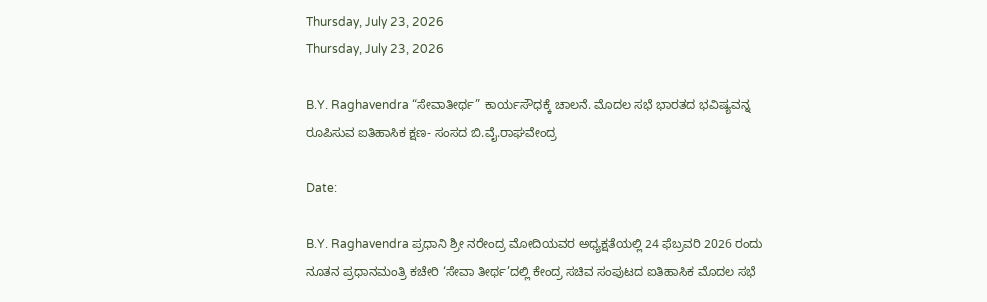Thursday, July 23, 2026
Thursday, July 23, 2026

B.Y. Raghavendra “ಸೇವಾತೀರ್ಥ” ಕಾರ್ಯಸೌಧಕ್ಕೆ ಚಾಲನೆ. ಮೊದಲ ಸಭೆ ಭಾರತದ ಭವಿಷ್ಯವನ್ನ ರೂಪಿಸುವ ಐತಿಹಾಸಿಕ ಕ್ಷಣ- ಸಂಸದ ಬಿ.ವೈ.ರಾಘವೇಂದ್ರ

Date:

B.Y. Raghavendra ಪ್ರಧಾನಿ ಶ್ರೀ ನರೇಂದ್ರ ಮೋದಿಯವರ ಅಧ್ಯಕ್ಷತೆಯಲ್ಲಿ 24 ಫೆಬ್ರವರಿ 2026 ರಂದು ನೂತನ ಪ್ರಧಾನಮಂತ್ರಿ ಕಚೇರಿ ‘ಸೇವಾ ತೀರ್ಥ’ದಲ್ಲಿ ಕೇಂದ್ರ ಸಚಿವ ಸಂಪುಟದ ಐತಿಹಾಸಿಕ ಮೊದಲ ಸಭೆ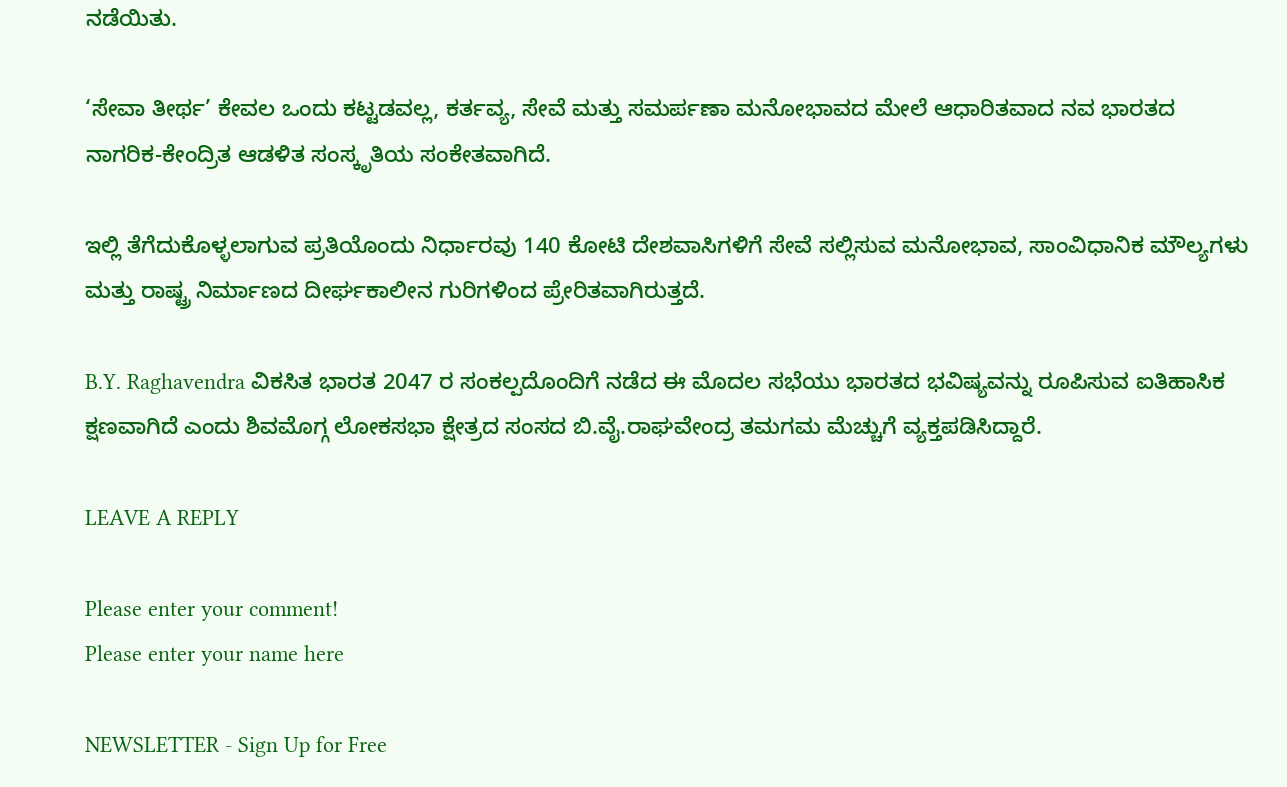ನಡೆಯಿತು.

‘ಸೇವಾ ತೀರ್ಥ’ ಕೇವಲ ಒಂದು ಕಟ್ಟಡವಲ್ಲ, ಕರ್ತವ್ಯ, ಸೇವೆ ಮತ್ತು ಸಮರ್ಪಣಾ ಮನೋಭಾವದ ಮೇಲೆ ಆಧಾರಿತವಾದ ನವ ಭಾರತದ ನಾಗರಿಕ-ಕೇಂದ್ರಿತ ಆಡಳಿತ ಸಂಸ್ಕೃತಿಯ ಸಂಕೇತವಾಗಿದೆ.

ಇಲ್ಲಿ ತೆಗೆದುಕೊಳ್ಳಲಾಗುವ ಪ್ರತಿಯೊಂದು ನಿರ್ಧಾರವು 140 ಕೋಟಿ ದೇಶವಾಸಿಗಳಿಗೆ ಸೇವೆ ಸಲ್ಲಿಸುವ ಮನೋಭಾವ, ಸಾಂವಿಧಾನಿಕ ಮೌಲ್ಯಗಳು ಮತ್ತು ರಾಷ್ಟ್ರ ನಿರ್ಮಾಣದ ದೀರ್ಘಕಾಲೀನ ಗುರಿಗಳಿಂದ ಪ್ರೇರಿತವಾಗಿರುತ್ತದೆ.

B.Y. Raghavendra ವಿಕಸಿತ ಭಾರತ 2047 ರ ಸಂಕಲ್ಪದೊಂದಿಗೆ ನಡೆದ ಈ ಮೊದಲ ಸಭೆಯು ಭಾರತದ ಭವಿಷ್ಯವನ್ನು ರೂಪಿಸುವ ಐತಿಹಾಸಿಕ ಕ್ಷಣವಾಗಿದೆ ಎಂದು ಶಿವಮೊಗ್ಗ ಲೋಕಸಭಾ ಕ್ಷೇತ್ರದ ಸಂಸದ ಬಿ.ವೈ.ರಾಘವೇಂದ್ರ ತಮಗಮ ಮೆಚ್ಚುಗೆ ವ್ಯಕ್ತಪಡಿಸಿದ್ದಾರೆ.

LEAVE A REPLY

Please enter your comment!
Please enter your name here

NEWSLETTER - Sign Up for Free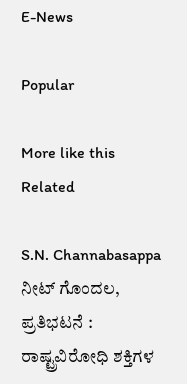E-News

Popular

More like this
Related

S.N. Channabasappa ನೀಟ್ ಗೊಂದಲ, ಪ್ರತಿಭಟನೆ : ರಾಷ್ಟ್ರವಿರೋಧಿ ಶಕ್ತಿಗಳ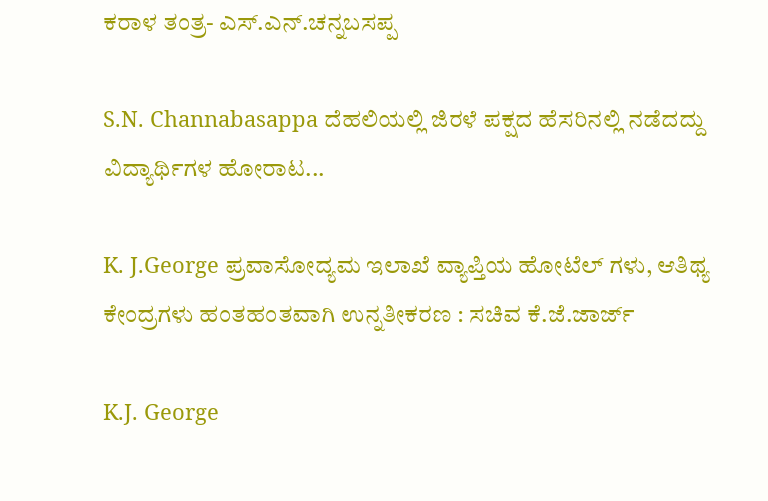ಕರಾಳ ತಂತ್ರ- ಎಸ್.ಎನ್.ಚನ್ನಬಸಪ್ಪ

S.N. Channabasappa ದೆಹಲಿಯಲ್ಲಿ ಜಿರಳೆ ಪಕ್ಷದ ಹೆಸರಿನಲ್ಲಿ ನಡೆದದ್ದು ವಿದ್ಯಾರ್ಥಿಗಳ ಹೋರಾಟ...

K. J.George ಪ್ರವಾಸೋದ್ಯಮ ಇಲಾಖೆ ವ್ಯಾಪ್ತಿಯ ಹೋಟೆಲ್ ಗಳು, ಆತಿಥ್ಯ ಕೇಂದ್ರಗಳು ಹಂತಹಂತವಾಗಿ ಉನ್ನತೀಕರಣ : ಸಚಿವ ಕೆ.ಜೆ.ಜಾರ್ಜ್

K.J. George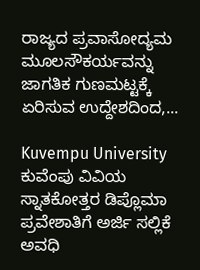ರಾಜ್ಯದ ಪ್ರವಾಸೋದ್ಯಮ ಮೂಲಸೌಕರ್ಯವನ್ನು ಜಾಗತಿಕ ಗುಣಮಟ್ಟಕ್ಕೆ ಏರಿಸುವ ಉದ್ದೇಶದಿಂದ,...

Kuvempu University ಕುವೆಂಪು ವಿವಿಯ ಸ್ನಾತಕೋತ್ತರ ಡಿಪ್ಲೊಮಾ ಪ್ರವೇಶಾತಿಗೆ ಅರ್ಜಿ ಸಲ್ಲಿಕೆ ಅವಧಿ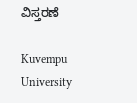ವಿಸ್ತರಣೆ

Kuvempu University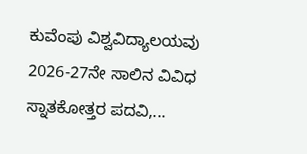ಕುವೆಂಪು ವಿಶ್ವವಿದ್ಯಾಲಯವು 2026-27ನೇ ಸಾಲಿನ ವಿವಿಧ ಸ್ನಾತಕೋತ್ತರ ಪದವಿ,...